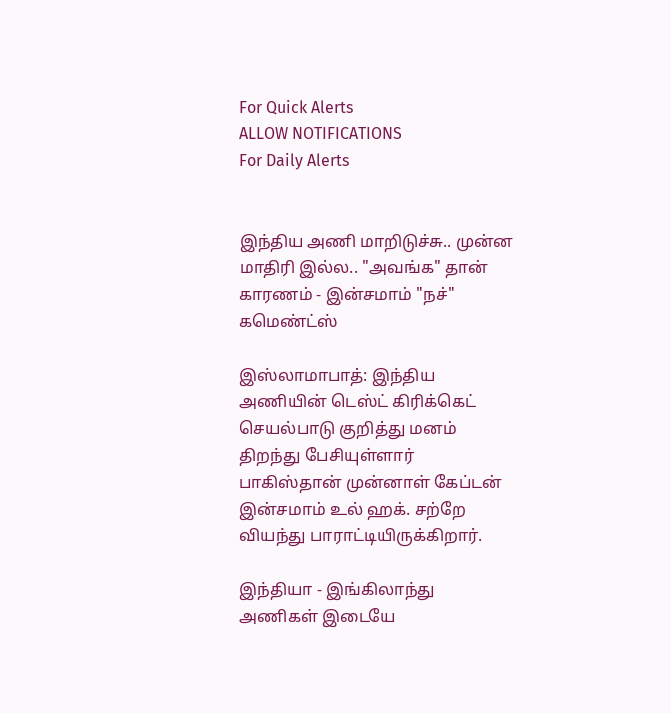For Quick Alerts
ALLOW NOTIFICATIONS
For Daily Alerts


இந்திய அணி மாறிடுச்சு.. முன்ன மாதிரி இல்ல.. "அவங்க" தான் காரணம் - இன்சமாம் "நச்" கமெண்ட்ஸ்

இஸ்லாமாபாத்: இந்திய அணியின் டெஸ்ட் கிரிக்கெட் செயல்பாடு குறித்து மனம் திறந்து பேசியுள்ளார் பாகிஸ்தான் முன்னாள் கேப்டன் இன்சமாம் உல் ஹக். சற்றே வியந்து பாராட்டியிருக்கிறார்.

இந்தியா - இங்கிலாந்து அணிகள் இடையே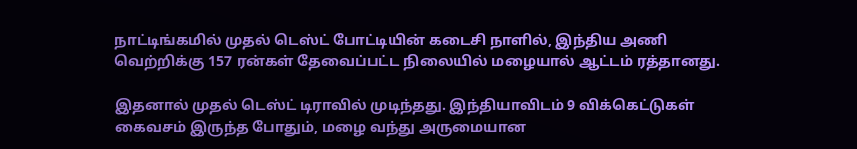நாட்டிங்கமில் முதல் டெஸ்ட் போட்டியின் கடைசி நாளில், இந்திய அணி வெற்றிக்கு 157 ரன்கள் தேவைப்பட்ட நிலையில் மழையால் ஆட்டம் ரத்தானது.

இதனால் முதல் டெஸ்ட் டிராவில் முடிந்தது. இந்தியாவிடம் 9 விக்கெட்டுகள் கைவசம் இருந்த போதும், மழை வந்து அருமையான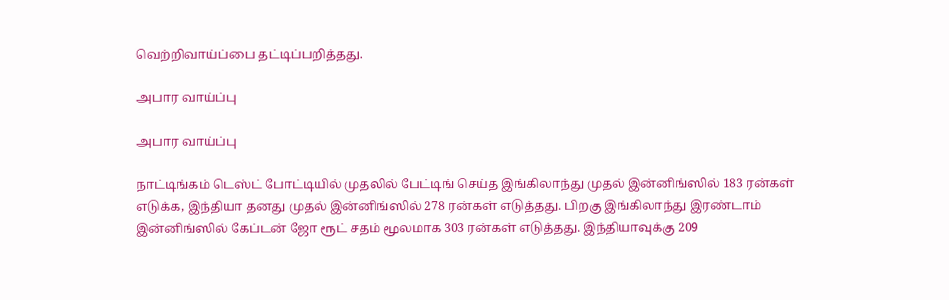வெற்றிவாய்ப்பை தட்டிப்பறித்தது.

அபார வாய்ப்பு

அபார வாய்ப்பு

நாட்டிங்கம் டெஸ்ட் போட்டியில் முதலில் பேட்டிங் செய்த இங்கிலாந்து முதல் இன்னிங்ஸில் 183 ரன்கள் எடுக்க, இந்தியா தனது முதல் இன்னிங்ஸில் 278 ரன்கள் எடுத்தது. பிறகு இங்கிலாந்து இரண்டாம் இன்னிங்ஸில் கேப்டன் ஜோ ரூட் சதம் மூலமாக 303 ரன்கள் எடுத்தது. இந்தியாவுக்கு 209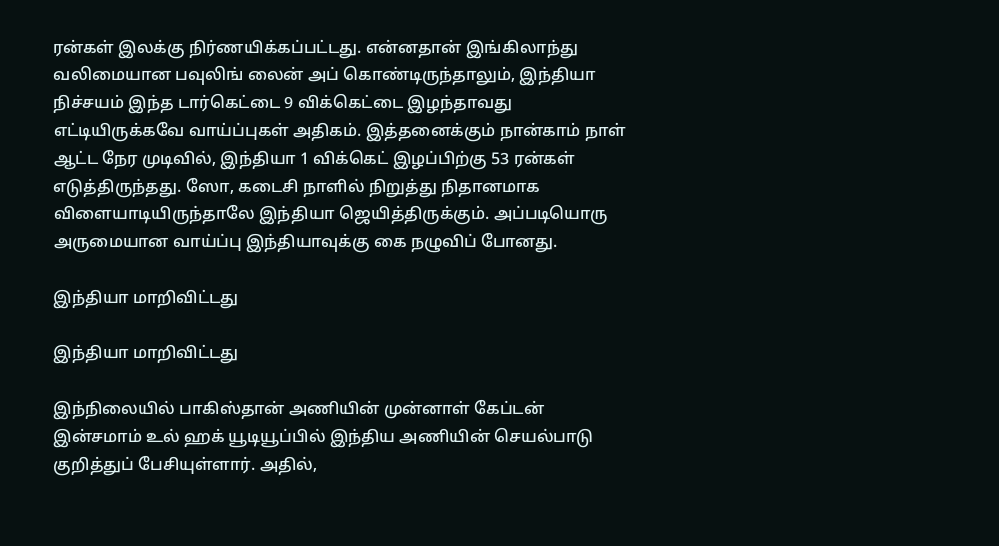ரன்கள் இலக்கு நிர்ணயிக்கப்பட்டது. என்னதான் இங்கிலாந்து வலிமையான பவுலிங் லைன் அப் கொண்டிருந்தாலும், இந்தியா நிச்சயம் இந்த டார்கெட்டை 9 விக்கெட்டை இழந்தாவது எட்டியிருக்கவே வாய்ப்புகள் அதிகம். இத்தனைக்கும் நான்காம் நாள் ஆட்ட நேர முடிவில், இந்தியா 1 விக்கெட் இழப்பிற்கு 53 ரன்கள் எடுத்திருந்தது. ஸோ, கடைசி நாளில் நிறுத்து நிதானமாக விளையாடியிருந்தாலே இந்தியா ஜெயித்திருக்கும். அப்படியொரு அருமையான வாய்ப்பு இந்தியாவுக்கு கை நழுவிப் போனது.

இந்தியா மாறிவிட்டது

இந்தியா மாறிவிட்டது

இந்நிலையில் பாகிஸ்தான் அணியின் முன்னாள் கேப்டன் இன்சமாம் உல் ஹக் யூடியூப்பில் இந்திய அணியின் செயல்பாடு குறித்துப் பேசியுள்ளார். அதில்,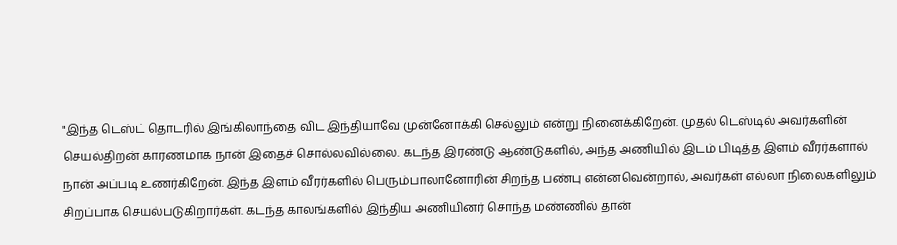"இந்த டெஸ்ட் தொடரில் இங்கிலாந்தை விட இந்தியாவே முன்னோக்கி செல்லும் என்று நினைக்கிறேன். முதல் டெஸ்டில் அவர்களின் செயல்திறன் காரணமாக நான் இதைச் சொல்லவில்லை. கடந்த இரண்டு ஆண்டுகளில், அந்த அணியில் இடம் பிடித்த இளம் வீரர்களால் நான் அப்படி உணர்கிறேன். இந்த இளம் வீரர்களில் பெரும்பாலானோரின் சிறந்த பண்பு என்னவென்றால், அவர்கள் எல்லா நிலைகளிலும் சிறப்பாக செயல்படுகிறார்கள். கடந்த காலங்களில் இந்திய அணியினர் சொந்த மண்ணில் தான்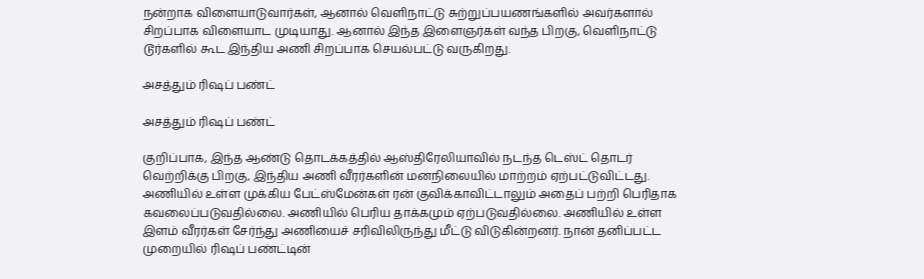நன்றாக விளையாடுவார்கள், ஆனால் வெளிநாட்டு சுற்றுப்பயணங்களில் அவர்களால் சிறப்பாக விளையாட முடியாது. ஆனால் இந்த இளைஞர்கள் வந்த பிறகு, வெளிநாட்டு டூர்களில் கூட இந்திய அணி சிறப்பாக செயல்பட்டு வருகிறது.

அசத்தும் ரிஷப் பண்ட்

அசத்தும் ரிஷப் பண்ட்

குறிப்பாக, இந்த ஆண்டு தொடக்கத்தில் ஆஸ்திரேலியாவில் நடந்த டெஸ்ட் தொடர் வெற்றிக்கு பிறகு, இந்திய அணி வீரர்களின் மனநிலையில் மாற்றம் ஏற்பட்டுவிட்டது. அணியில் உள்ள முக்கிய பேட்ஸ்மேன்கள் ரன் குவிக்காவிட்டாலும் அதைப் பற்றி பெரிதாக கவலைப்படுவதில்லை. அணியில் பெரிய தாக்கமும் ஏற்படுவதில்லை. அணியில் உள்ள இளம் வீரர்கள் சேர்ந்து அணியைச் சரிவிலிருந்து மீட்டு விடுகின்றனர். நான் தனிப்பட்ட முறையில் ரிஷப் பண்ட்டின்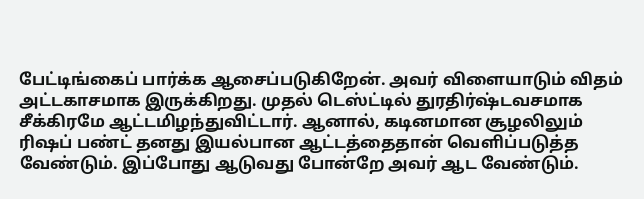பேட்டிங்கைப் பார்க்க ஆசைப்படுகிறேன். அவர் விளையாடும் விதம் அட்டகாசமாக இருக்கிறது. முதல் டெஸ்ட்டில் துரதிர்ஷ்டவசமாக சீக்கிரமே ஆட்டமிழந்துவிட்டார். ஆனால், கடினமான சூழலிலும் ரிஷப் பண்ட் தனது இயல்பான ஆட்டத்தைதான் வெளிப்படுத்த வேண்டும். இப்போது ஆடுவது போன்றே அவர் ஆட வேண்டும்.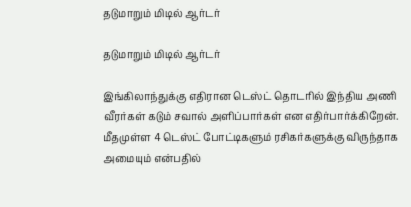தடுமாறும் மிடில் ஆர்டர்

தடுமாறும் மிடில் ஆர்டர்

இங்கிலாந்துக்கு எதிரான டெஸ்ட் தொடரில் இந்திய அணி வீரர்கள் கடும் சவால் அளிப்பார்கள் என எதிர்பார்க்கிறேன். மீதமுள்ள 4 டெஸ்ட் போட்டிகளும் ரசிகர்களுக்கு விருந்தாக அமையும் என்பதில்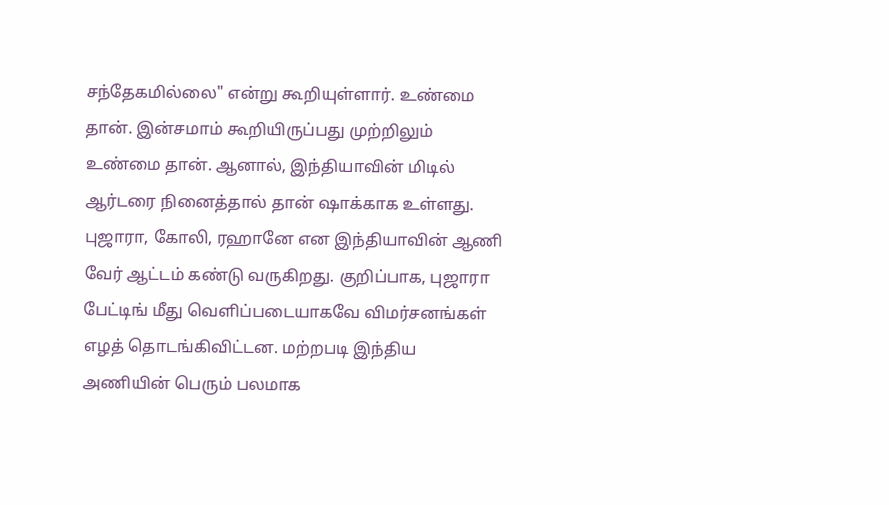சந்தேகமில்லை" என்று கூறியுள்ளார். உண்மை தான். இன்சமாம் கூறியிருப்பது முற்றிலும் உண்மை தான். ஆனால், இந்தியாவின் மிடில் ஆர்டரை நினைத்தால் தான் ஷாக்காக உள்ளது. புஜாரா, கோலி, ரஹானே என இந்தியாவின் ஆணி வேர் ஆட்டம் கண்டு வருகிறது. குறிப்பாக, புஜாரா பேட்டிங் மீது வெளிப்படையாகவே விமர்சனங்கள் எழத் தொடங்கிவிட்டன. மற்றபடி இந்திய அணியின் பெரும் பலமாக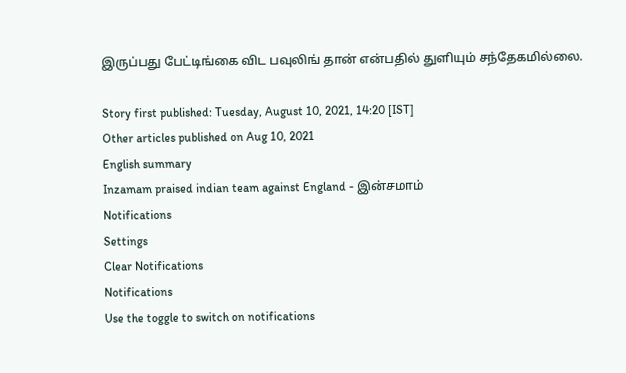இருப்பது பேட்டிங்கை விட பவுலிங் தான் என்பதில் துளியும் சந்தேகமில்லை.

Story first published: Tuesday, August 10, 2021, 14:20 [IST]
Other articles published on Aug 10, 2021
English summary
Inzamam praised indian team against England - இன்சமாம்
Notifications
Settings
Clear Notifications
Notifications
Use the toggle to switch on notifications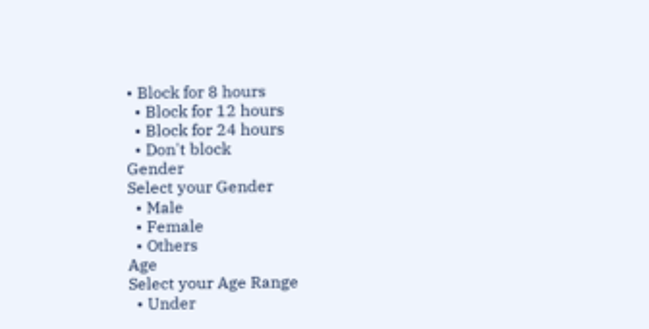• Block for 8 hours
  • Block for 12 hours
  • Block for 24 hours
  • Don't block
Gender
Select your Gender
  • Male
  • Female
  • Others
Age
Select your Age Range
  • Under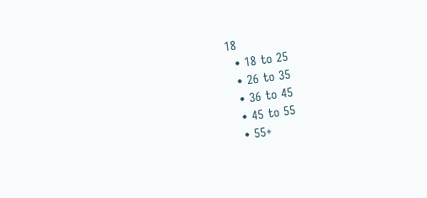18
  • 18 to 25
  • 26 to 35
  • 36 to 45
  • 45 to 55
  • 55+